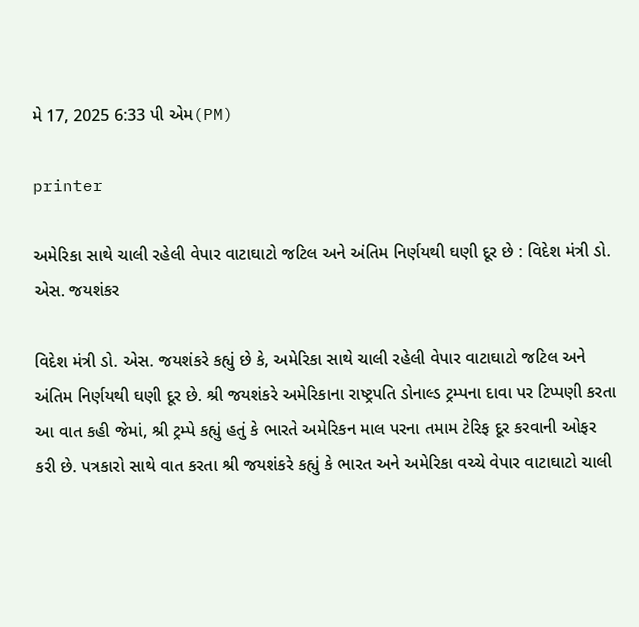મે 17, 2025 6:33 પી એમ(PM)

printer

અમેરિકા સાથે ચાલી રહેલી વેપાર વાટાઘાટો જટિલ અને અંતિમ નિર્ણયથી ઘણી દૂર છે : વિદેશ મંત્રી ડો. એસ. જયશંકર

વિદેશ મંત્રી ડો. એસ. જયશંકરે કહ્યું છે કે, અમેરિકા સાથે ચાલી રહેલી વેપાર વાટાઘાટો જટિલ અને અંતિમ નિર્ણયથી ઘણી દૂર છે. શ્રી જયશંકરે અમેરિકાના રાષ્ટ્રપતિ ડોનાલ્ડ ટ્રમ્પના દાવા પર ટિપ્પણી કરતા આ વાત કહી જેમાં, શ્રી ટ્રમ્પે કહ્યું હતું કે ભારતે અમેરિકન માલ પરના તમામ ટેરિફ દૂર કરવાની ઓફર કરી છે. પત્રકારો સાથે વાત કરતા શ્રી જયશંકરે કહ્યું કે ભારત અને અમેરિકા વચ્ચે વેપાર વાટાઘાટો ચાલી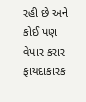રહી છે અને કોઈ પણ વેપાર કરાર ફાયદાકારક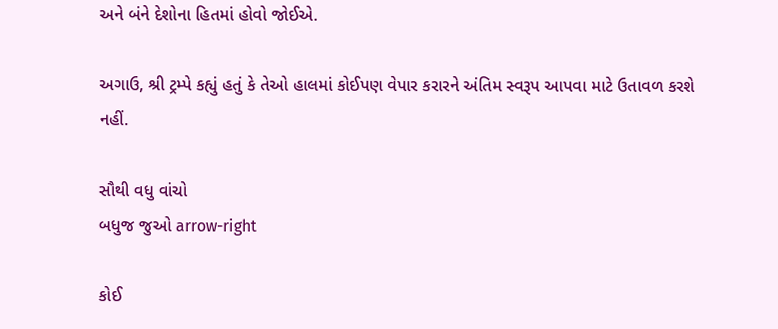અને બંને દેશોના હિતમાં હોવો જોઈએ.

અગાઉ, શ્રી ટ્રમ્પે કહ્યું હતું કે તેઓ હાલમાં કોઈપણ વેપાર કરારને અંતિમ સ્વરૂપ આપવા માટે ઉતાવળ કરશે નહીં.

સૌથી વધુ વાંચો
બધુજ જુઓ arrow-right

કોઈ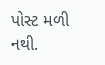પોસ્ટ મળી નથી.